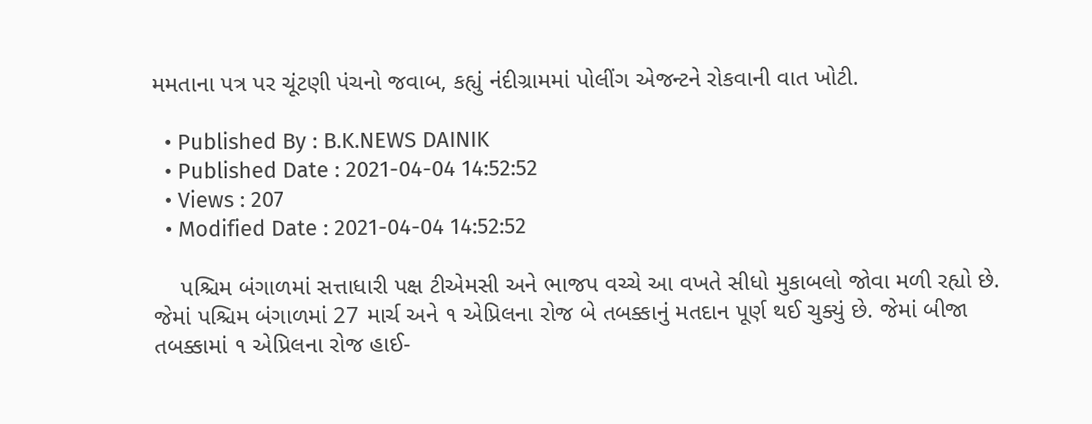મમતાના પત્ર પર ચૂંટણી પંચનો જવાબ, કહ્યું નંદીગ્રામમાં પોલીંગ એજન્ટને રોકવાની વાત ખોટી.

  • Published By : B.K.NEWS DAINIK
  • Published Date : 2021-04-04 14:52:52
  • Views : 207
  • Modified Date : 2021-04-04 14:52:52

    પશ્ચિમ બંગાળમાં સત્તાધારી પક્ષ ટીએમસી અને ભાજપ વચ્ચે આ વખતે સીધો મુકાબલો જોવા મળી રહ્યો છે. જેમાં પશ્ચિમ બંગાળમાં 27 માર્ચ અને ૧ એપ્રિલના રોજ બે તબક્કાનું મતદાન પૂર્ણ થઈ ચુક્યું છે. જેમાં બીજા તબક્કામાં ૧ એપ્રિલના રોજ હાઈ-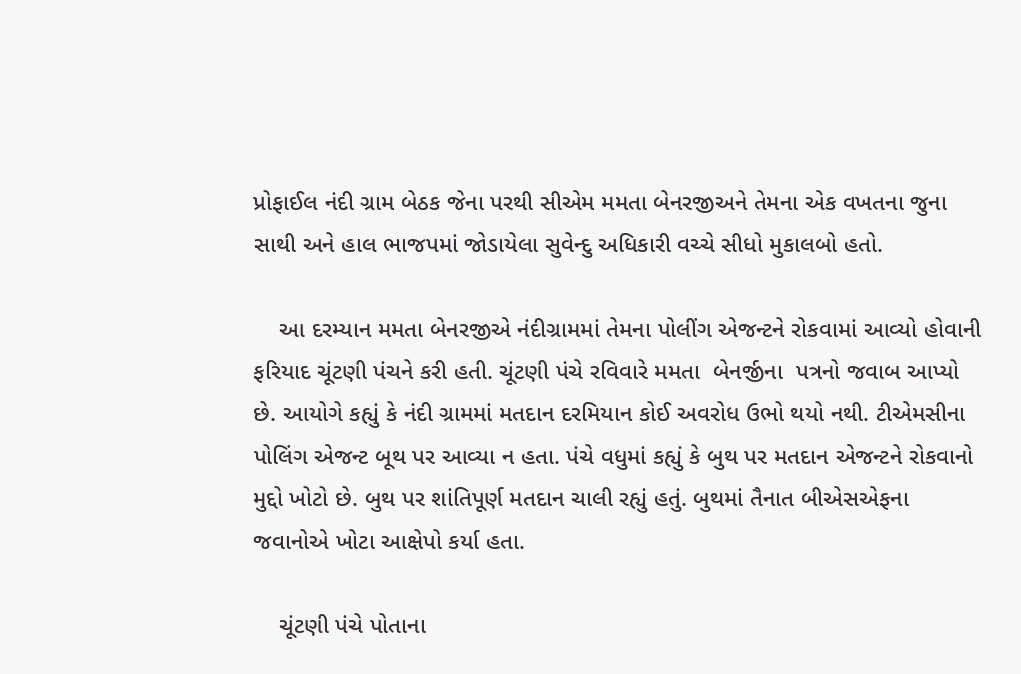પ્રોફાઈલ નંદી ગ્રામ બેઠક જેના પરથી સીએમ મમતા બેનરજીઅને તેમના એક વખતના જુના સાથી અને હાલ ભાજપમાં જોડાયેલા સુવેન્દુ અધિકારી વચ્ચે સીધો મુકાલબો હતો.

    આ દરમ્યાન મમતા બેનરજીએ નંદીગ્રામમાં તેમના પોલીંગ એજન્ટને રોકવામાં આવ્યો હોવાની ફરિયાદ ચૂંટણી પંચને કરી હતી. ચૂંટણી પંચે રવિવારે મમતા  બેનર્જીના  પત્રનો જવાબ આપ્યો છે. આયોગે કહ્યું કે નંદી ગ્રામમાં મતદાન દરમિયાન કોઈ અવરોધ ઉભો થયો નથી. ટીએમસીના પોલિંગ એજન્ટ બૂથ પર આવ્યા ન હતા. પંચે વધુમાં કહ્યું કે બુથ પર મતદાન એજન્ટને રોકવાનો મુદ્દો ખોટો છે. બુથ પર શાંતિપૂર્ણ મતદાન ચાલી રહ્યું હતું. બુથમાં તૈનાત બીએસએફના જવાનોએ ખોટા આક્ષેપો કર્યા હતા.

    ચૂંટણી પંચે પોતાના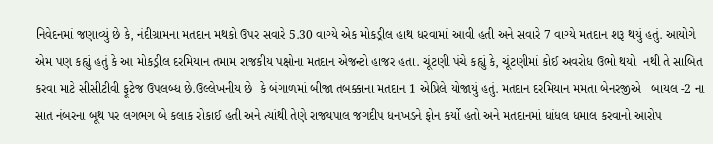નિવેદનમાં જણાવ્યું છે કે, નંદીગ્રામના મતદાન મથકો ઉપર સવારે 5.30 વાગ્યે એક મોકડ્રીલ હાથ ધરવામાં આવી હતી અને સવારે 7 વાગ્યે મતદાન શરૂ થયું હતું. આયોગે એમ પણ કહ્યું હતું કે આ મોકડ્રીલ દરમિયાન તમામ રાજકીય પક્ષોના મતદાન એજન્ટો હાજર હતા. ચૂંટણી પંચે કહ્યું કે, ચૂંટણીમાં કોઈ અવરોધ ઉભો થયો  નથી તે સાબિત કરવા માટે સીસીટીવી ફૂટેજ ઉપલબ્ધ છે.ઉલ્લેખનીય છે  કે બંગાળમાં બીજા તબક્કાના મતદાન 1 એપ્રિલે યોજાયું હતું. મતદાન દરમિયાન મમતા બેનરજીએ   બાયલ -2 ના સાત નંબરના બૂથ પર લગભગ બે કલાક રોકાઈ હતી અને ત્યાંથી તેણે રાજ્યપાલ જગદીપ ધનખડને ફોન કર્યો હતો અને મતદાનમાં ધાંધલ ધમાલ કરવાનો આરોપ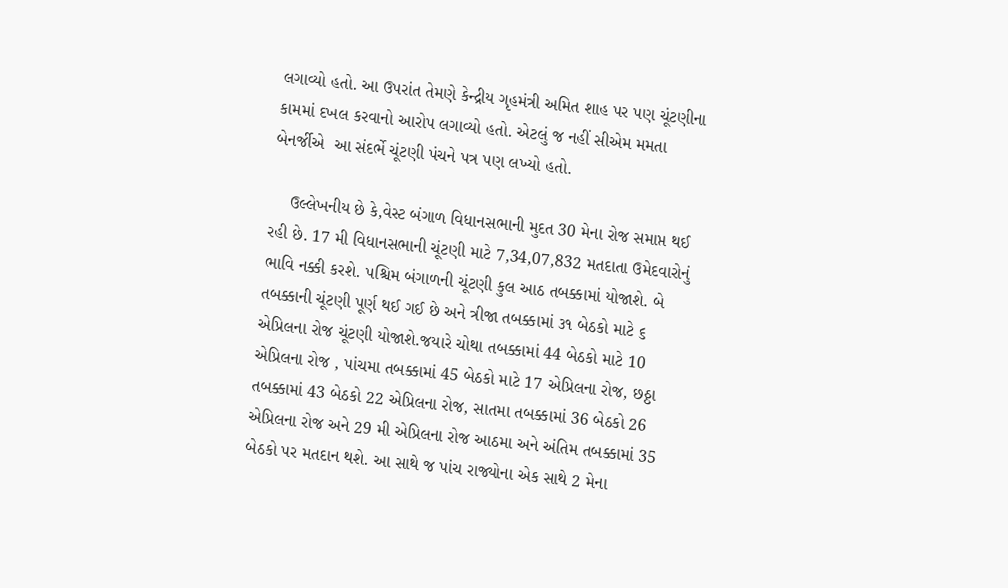લગાવ્યો હતો. આ ઉપરાંત તેમણે કેન્દ્રીય ગૃહમંત્રી અમિત શાહ પર પણ ચૂંટણીના કામમાં દખલ કરવાનો આરોપ લગાવ્યો હતો. એટલું જ નહીં સીએમ મમતા બેનર્જીએ  આ સંદર્ભે ચૂંટણી પંચને પત્ર પણ લખ્યો હતો.

    ઉલ્લેખનીય છે કે,વેસ્ટ બંગાળ વિધાનસભાની મુદત 30 મેના રોજ સમાપ્ત થઈ રહી છે. 17 મી વિધાનસભાની ચૂંટણી માટે 7,34,07,832 મતદાતા ઉમેદવારોનું ભાવિ નક્કી કરશે. પશ્ચિમ બંગાળની ચૂંટણી કુલ આઠ તબક્કામાં યોજાશે. બે તબક્કાની ચૂંટણી પૂર્ણ થઈ ગઈ છે અને ત્રીજા તબક્કામાં ૩૧ બેઠકો માટે ૬ એપ્રિલના રોજ ચૂંટણી યોજાશે.જયારે ચોથા તબક્કામાં 44 બેઠકો માટે 10 એપ્રિલના રોજ , પાંચમા તબક્કામાં 45 બેઠકો માટે 17 એપ્રિલના રોજ, છઠ્ઠા તબક્કામાં 43 બેઠકો 22 એપ્રિલના રોજ, સાતમા તબક્કામાં 36 બેઠકો 26 એપ્રિલના રોજ અને 29 મી એપ્રિલના રોજ આઠમા અને અંતિમ તબક્કામાં 35 બેઠકો પર મતદાન થશે. આ સાથે જ પાંચ રાજ્યોના એક સાથે 2 મેના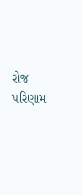રોજ પરિણામ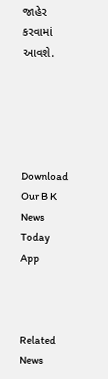જાહેર કરવામાં આવશે.





Download Our B K News Today App



Related News